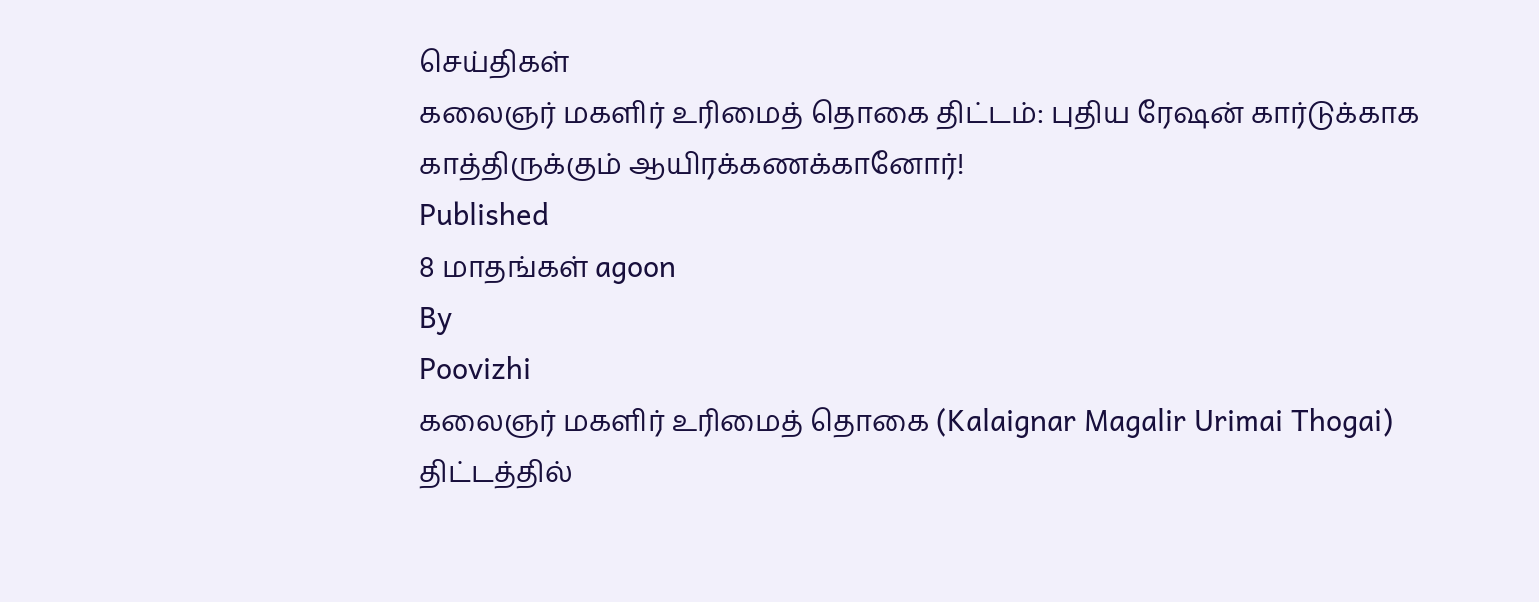செய்திகள்
கலைஞர் மகளிர் உரிமைத் தொகை திட்டம்: புதிய ரேஷன் கார்டுக்காக காத்திருக்கும் ஆயிரக்கணக்கானோர்!
Published
8 மாதங்கள் agoon
By
Poovizhi
கலைஞர் மகளிர் உரிமைத் தொகை (Kalaignar Magalir Urimai Thogai) திட்டத்தில்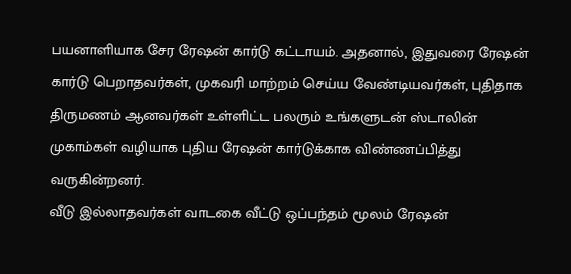பயனாளியாக சேர ரேஷன் கார்டு கட்டாயம். அதனால், இதுவரை ரேஷன் கார்டு பெறாதவர்கள், முகவரி மாற்றம் செய்ய வேண்டியவர்கள், புதிதாக திருமணம் ஆனவர்கள் உள்ளிட்ட பலரும் உங்களுடன் ஸ்டாலின் முகாம்கள் வழியாக புதிய ரேஷன் கார்டுக்காக விண்ணப்பித்து வருகின்றனர்.
வீடு இல்லாதவர்கள் வாடகை வீட்டு ஒப்பந்தம் மூலம் ரேஷன்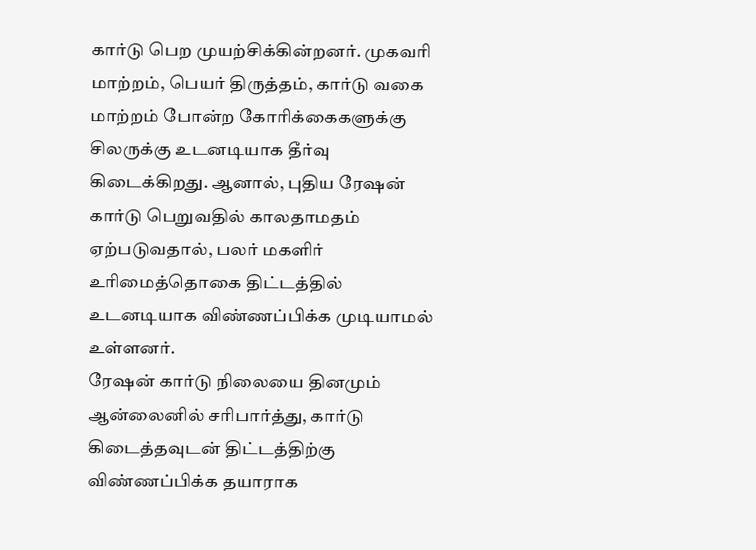கார்டு பெற முயற்சிக்கின்றனர். முகவரி மாற்றம், பெயர் திருத்தம், கார்டு வகை மாற்றம் போன்ற கோரிக்கைகளுக்கு சிலருக்கு உடனடியாக தீர்வு கிடைக்கிறது. ஆனால், புதிய ரேஷன் கார்டு பெறுவதில் காலதாமதம் ஏற்படுவதால், பலர் மகளிர் உரிமைத்தொகை திட்டத்தில் உடனடியாக விண்ணப்பிக்க முடியாமல் உள்ளனர்.
ரேஷன் கார்டு நிலையை தினமும் ஆன்லைனில் சரிபார்த்து, கார்டு கிடைத்தவுடன் திட்டத்திற்கு விண்ணப்பிக்க தயாராக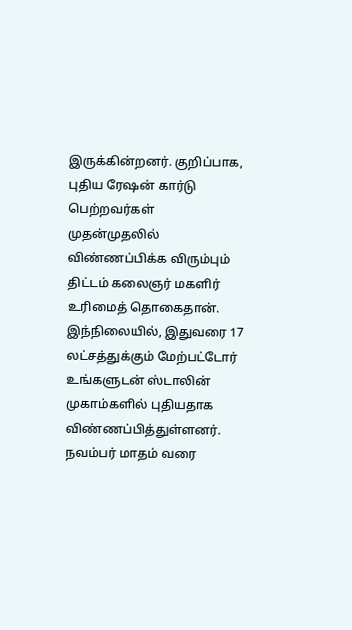இருக்கின்றனர். குறிப்பாக, புதிய ரேஷன் கார்டு பெற்றவர்கள் முதன்முதலில் விண்ணப்பிக்க விரும்பும் திட்டம் கலைஞர் மகளிர் உரிமைத் தொகைதான்.
இந்நிலையில், இதுவரை 17 லட்சத்துக்கும் மேற்பட்டோர் உங்களுடன் ஸ்டாலின் முகாம்களில் புதியதாக விண்ணப்பித்துள்ளனர். நவம்பர் மாதம் வரை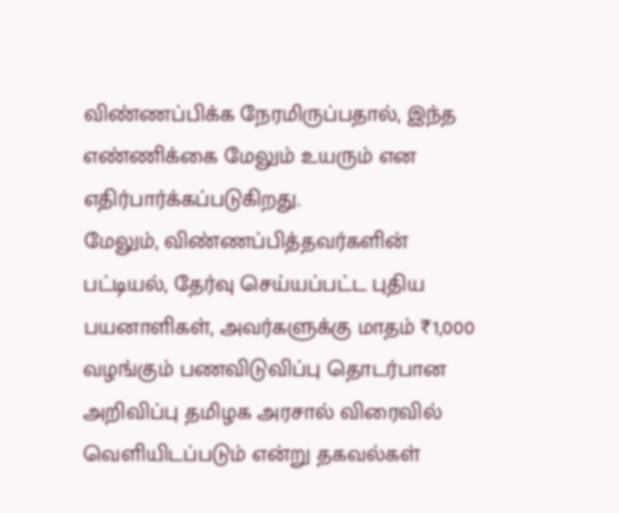விண்ணப்பிக்க நேரமிருப்பதால், இந்த எண்ணிக்கை மேலும் உயரும் என எதிர்பார்க்கப்படுகிறது.
மேலும், விண்ணப்பித்தவர்களின் பட்டியல், தேர்வு செய்யப்பட்ட புதிய பயனாளிகள், அவர்களுக்கு மாதம் ₹1,000 வழங்கும் பணவிடுவிப்பு தொடர்பான அறிவிப்பு தமிழக அரசால் விரைவில் வெளியிடப்படும் என்று தகவல்கள்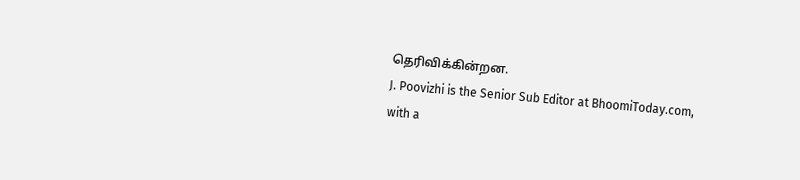தெரிவிக்கின்றன.
J. Poovizhi is the Senior Sub Editor at BhoomiToday.com, with a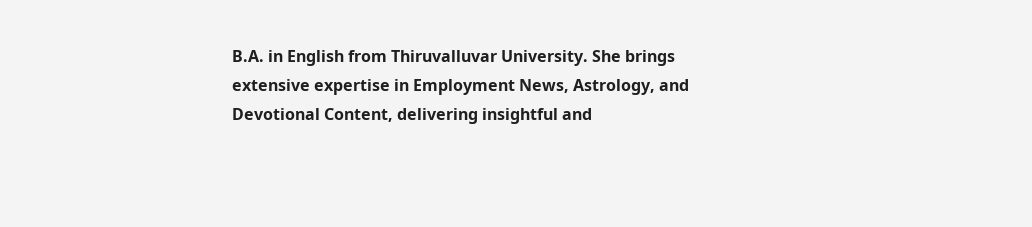B.A. in English from Thiruvalluvar University. She brings extensive expertise in Employment News, Astrology, and Devotional Content, delivering insightful and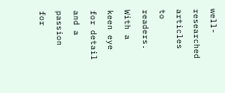well-researched articles to readers. With a keen eye for detail and a passion for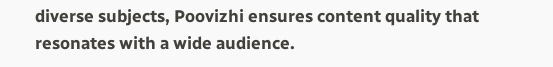diverse subjects, Poovizhi ensures content quality that resonates with a wide audience.